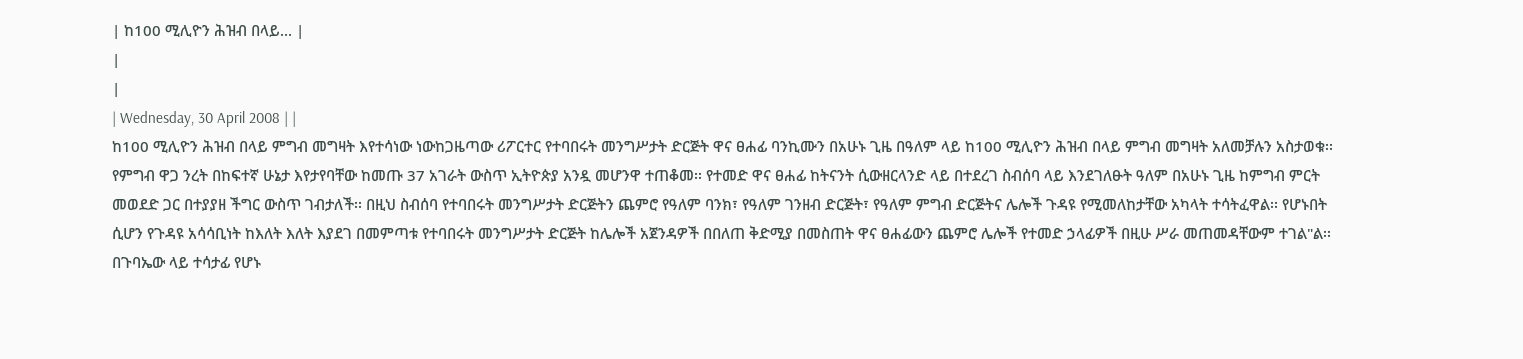| ከ100 ሚሊዮን ሕዝብ በላይ... |
|
|
| Wednesday, 30 April 2008 | |
ከ100 ሚሊዮን ሕዝብ በላይ ምግብ መግዛት እየተሳነው ነውከጋዜጣው ሪፖርተር የተባበሩት መንግሥታት ድርጅት ዋና ፀሐፊ ባንኪሙን በአሁኑ ጊዜ በዓለም ላይ ከ100 ሚሊዮን ሕዝብ በላይ ምግብ መግዛት አለመቻሉን አስታወቁ፡፡ የምግብ ዋጋ ንረት በከፍተኛ ሁኔታ እየታየባቸው ከመጡ 37 አገራት ውስጥ ኢትዮጵያ አንዷ መሆንዋ ተጠቆመ፡፡ የተመድ ዋና ፀሐፊ ከትናንት ሲውዘርላንድ ላይ በተደረገ ስብሰባ ላይ እንደገለፁት ዓለም በአሁኑ ጊዜ ከምግብ ምርት መወደድ ጋር በተያያዘ ችግር ውስጥ ገብታለች፡፡ በዚህ ስብሰባ የተባበሩት መንግሥታት ድርጅትን ጨምሮ የዓለም ባንክ፣ የዓለም ገንዘብ ድርጅት፣ የዓለም ምግብ ድርጅትና ሌሎች ጉዳዩ የሚመለከታቸው አካላት ተሳትፈዋል፡፡ የሆኑበት ሲሆን የጉዳዩ አሳሳቢነት ከእለት እለት እያደገ በመምጣቱ የተባበሩት መንግሥታት ድርጅት ከሌሎች አጀንዳዎች በበለጠ ቅድሚያ በመስጠት ዋና ፀሐፊውን ጨምሮ ሌሎች የተመድ ኃላፊዎች በዚሁ ሥራ መጠመዳቸውም ተገል"ል፡፡ በጉባኤው ላይ ተሳታፊ የሆኑ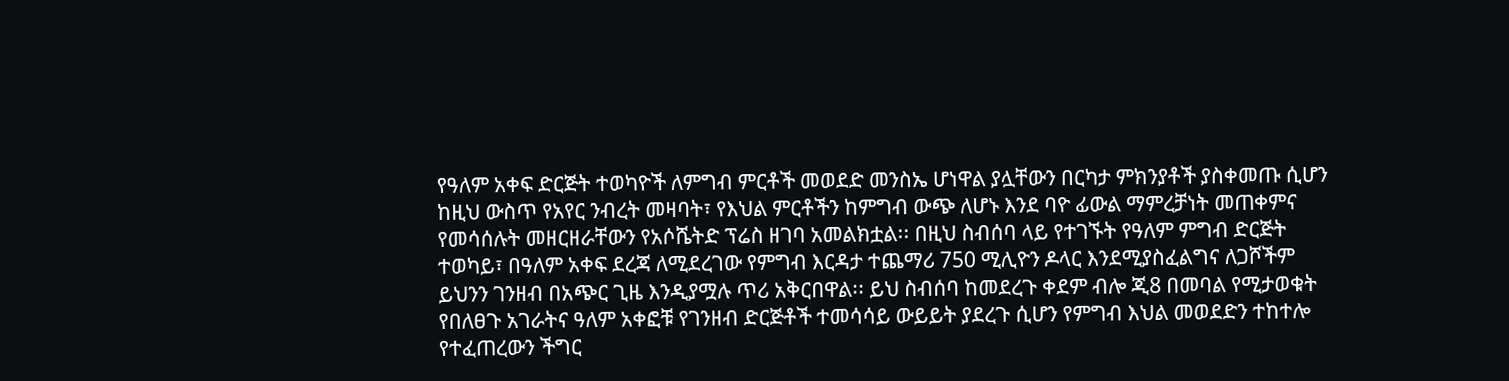የዓለም አቀፍ ድርጅት ተወካዮች ለምግብ ምርቶች መወደድ መንስኤ ሆነዋል ያሏቸውን በርካታ ምክንያቶች ያስቀመጡ ሲሆን ከዚህ ውስጥ የአየር ንብረት መዛባት፣ የእህል ምርቶችን ከምግብ ውጭ ለሆኑ እንደ ባዮ ፊውል ማምረቻነት መጠቀምና የመሳሰሉት መዘርዘራቸውን የአሶሼትድ ፕሬስ ዘገባ አመልክቷል፡፡ በዚህ ስብሰባ ላይ የተገኙት የዓለም ምግብ ድርጅት ተወካይ፣ በዓለም አቀፍ ደረጃ ለሚደረገው የምግብ እርዳታ ተጨማሪ 750 ሚሊዮን ዶላር እንደሚያስፈልግና ለጋሾችም ይህንን ገንዘብ በአጭር ጊዜ እንዲያሟሉ ጥሪ አቅርበዋል፡፡ ይህ ስብሰባ ከመደረጉ ቀደም ብሎ ጂ8 በመባል የሚታወቁት የበለፀጉ አገራትና ዓለም አቀፎቹ የገንዘብ ድርጅቶች ተመሳሳይ ውይይት ያደረጉ ሲሆን የምግብ እህል መወደድን ተከተሎ የተፈጠረውን ችግር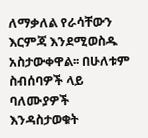ለማቃለል የራሳቸውን እርምጃ እንደሚወስዱ አስታውቀዋል፡፡ በሁለቱም ስብሰባዎች ላይ ባለሙያዎች እንዳስታወቁት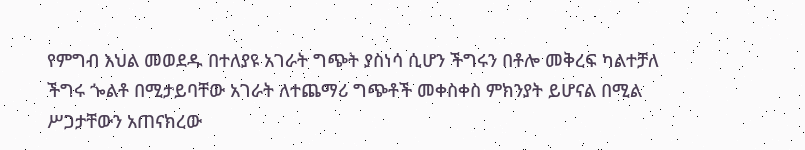የምግብ እህል መወደዱ በተለያዩ አገራት ግጭት ያስነሳ ሲሆን ችግሩን በቶሎ መቅረፍ ካልተቻለ ችግሩ ጐልቶ በሚታይባቸው አገራት ለተጨማሪ ግጭቶች መቀስቀስ ምክንያት ይሆናል በሚል ሥጋታቸውን አጠናክረው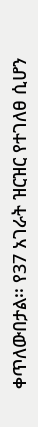ቀጥለውበታል፡፡ የ37 አገራት ዝርዝር የተገለፀ ሲሆን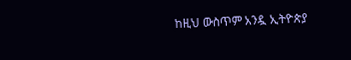ከዚህ ውስጥም አንዷ ኢትዮጵያ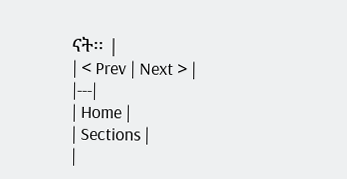ናት፡፡ |
| < Prev | Next > |
|---|
| Home |
| Sections |
|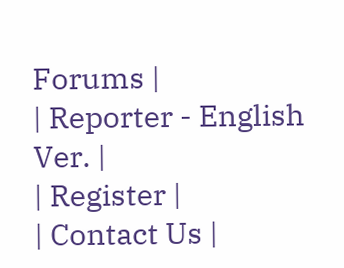Forums |
| Reporter - English Ver. |
| Register |
| Contact Us |